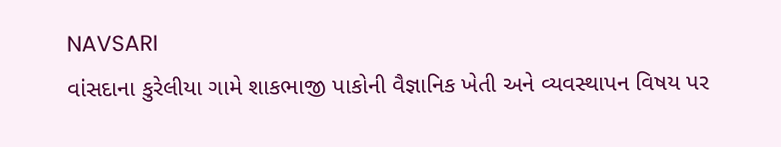NAVSARI
વાંસદાના કુરેલીયા ગામે શાકભાજી પાકોની વૈજ્ઞાનિક ખેતી અને વ્યવસ્થાપન વિષય પર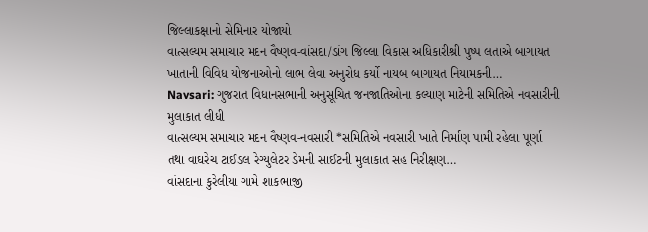જિલ્લાકક્ષાનો સેમિનાર યોજાયો
વાત્સલ્યમ સમાચાર મદન વૈષ્ણવ-વાંસદા/ડાંગ જિલ્લા વિકાસ અધિકારીશ્રી પુષ્પ લતાએ બાગાયત ખાતાની વિવિધ યોજનાઓનો લાભ લેવા અનુરોધ કર્યો નાયબ બાગાયત નિયામકની…
Navsari: ગુજરાત વિધાનસભાની અનુસૂચિત જનજાતિઓના કલ્યાણ માટેની સમિતિએ નવસારીની મુલાકાત લીધી
વાત્સલ્યમ સમાચાર મદન વૈષ્ણવ-નવસારી *સમિતિએ નવસારી ખાતે નિર્માણ પામી રહેલા પૂર્ણા તથા વાઘરેચ ટાઈડલ રેગ્યુલેટર ડેમની સાઈટની મુલાકાત સહ નિરીક્ષણ…
વાંસદાના કુરેલીયા ગામે શાકભાજી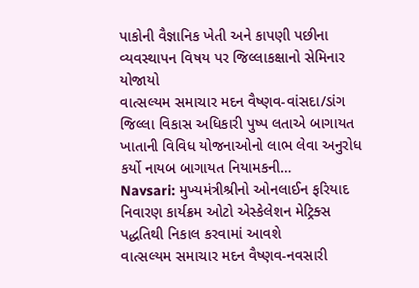પાકોની વૈજ્ઞાનિક ખેતી અને કાપણી પછીના વ્યવસ્થાપન વિષય પર જિલ્લાકક્ષાનો સેમિનાર યોજાયો
વાત્સલ્યમ સમાચાર મદન વૈષ્ણવ-વાંસદા/ડાંગ જિલ્લા વિકાસ અધિકારી પુષ્પ લતાએ બાગાયત ખાતાની વિવિધ યોજનાઓનો લાભ લેવા અનુરોધ કર્યો નાયબ બાગાયત નિયામકની…
Navsari: મુખ્યમંત્રીશ્રીનો ઓનલાઈન ફરિયાદ નિવારણ કાર્યક્રમ ઓટો એસ્કેલેશન મેટ્રિક્સ પદ્ધતિથી નિકાલ કરવામાં આવશે
વાત્સલ્યમ સમાચાર મદન વૈષ્ણવ-નવસારી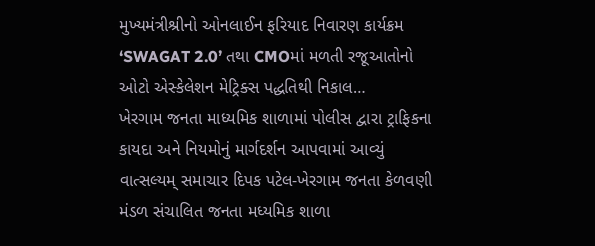મુખ્યમંત્રીશ્રીનો ઓનલાઈન ફરિયાદ નિવારણ કાર્યક્રમ ‘SWAGAT 2.0’ તથા CMOમાં મળતી રજૂઆતોનો ઓટો એસ્કેલેશન મેટ્રિક્સ પદ્ધતિથી નિકાલ…
ખેરગામ જનતા માધ્યમિક શાળામાં પોલીસ દ્વારા ટ્રાફિકના કાયદા અને નિયમોનું માર્ગદર્શન આપવામાં આવ્યું
વાત્સલ્યમ્ સમાચાર દિપક પટેલ-ખેરગામ જનતા કેળવણી મંડળ સંચાલિત જનતા મધ્યમિક શાળા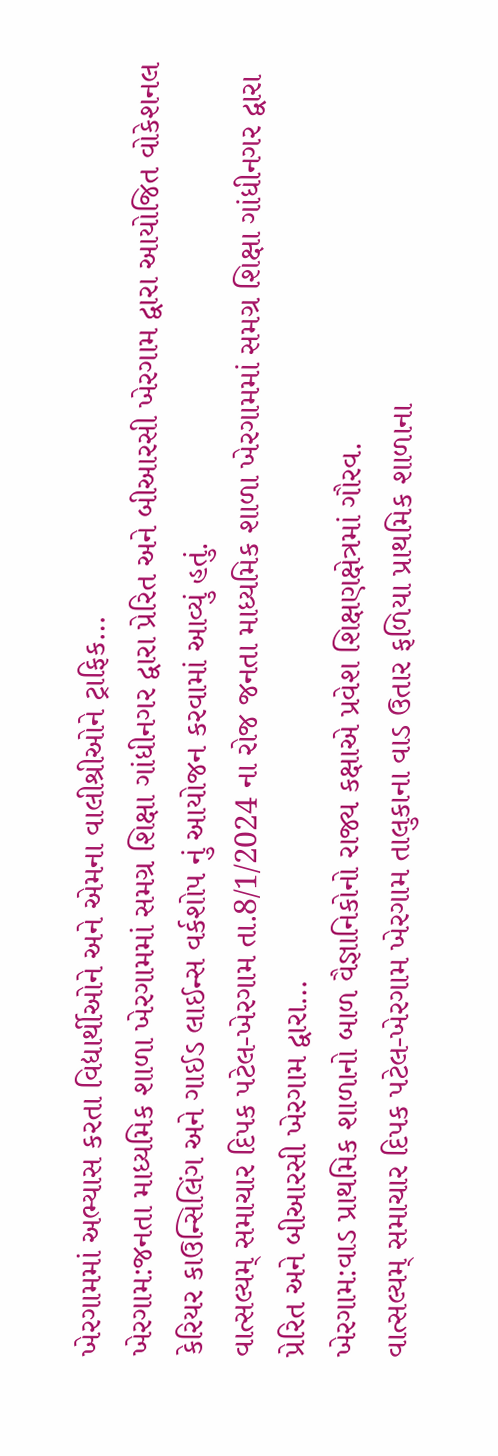ખેરગામમાં અભ્યાસ કરતા વિદ્યાર્થીઓને અને એમના વાલીશ્રીઓને ટ્રાફિક…
ખેરગામ:જનતા માધ્યમિક શાળા ખેરગામમાં સમગ્ર શિક્ષા ગાંધીનગર દ્વારા પ્રેરિત અને બીઆરસી ખેરગામ દ્વારા આયોજિત વોકેશનલ કેરિયર કાઉન્સિલિંગ અને ગાઈડ લાઈન્સ વર્કશોપ નું આયોજન કરવામાં આવ્યું હતું.
વાત્સલ્યમ્ સમાચાર દિપક પટેલ-ખેરગામ તા.8/1/2024 ના રોજ જનતા માધ્યમિક શાળા ખેરગામમાં સમગ્ર શિક્ષા ગાંધીનગર દ્વારા પ્રેરિત અને બીઆરસી ખેરગામ દ્વારા…
ખેરગામ:વાડ પ્રાથમિક શાળાનો બાળ વૈજ્ઞાનિકોનો રાજ્ય કક્ષાએ પ્રવેશ શિક્ષણક્ષેત્રમાં ગૌરવ.
વાત્સલ્યમ્ સમાચાર દિપક પટેલ-ખેરગામ ખેરગામ તાલુકાના વાડ ઉતાર ફળિયા પ્રાથમિક શાળાના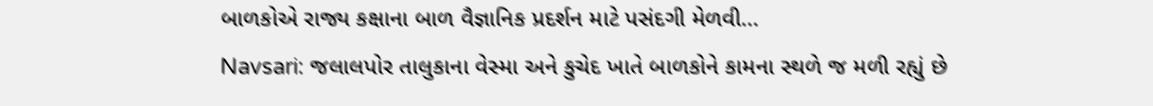બાળકોએ રાજ્ય કક્ષાના બાળ વૈજ્ઞાનિક પ્રદર્શન માટે પસંદગી મેળવી…
Navsari: જલાલપોર તાલુકાના વેસ્મા અને કુચેદ ખાતે બાળકોને કામના સ્થળે જ મળી રહ્યું છે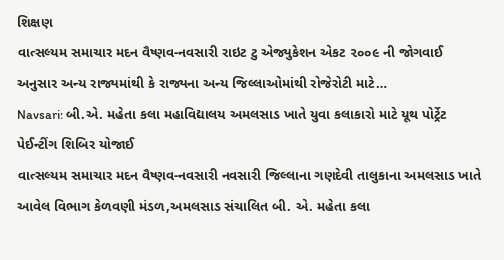શિક્ષણ
વાત્સલ્યમ સમાચાર મદન વૈષ્ણવ-નવસારી રાઇટ ટુ એજ્યુકેશન એકટ ૨૦૦૯ ની જોગવાઈ અનુસાર અન્ય રાજ્યમાંથી કે રાજ્યના અન્ય જિલ્લાઓમાંથી રોજેરોટી માટે…
Navsari: બી.એ. મહેતા કલા મહાવિદ્યાલય અમલસાડ ખાતે યુવા કલાકારો માટે યૂથ પોર્ટ્રેટ પેઈન્ટીંગ શિબિર યોજાઈ
વાત્સલ્યમ સમાચાર મદન વૈષ્ણવ-નવસારી નવસારી જિલ્લાના ગણદેવી તાલુકાના અમલસાડ ખાતે આવેલ વિભાગ કેળવણી મંડળ,અમલસાડ સંચાલિત બી. એ. મહેતા કલા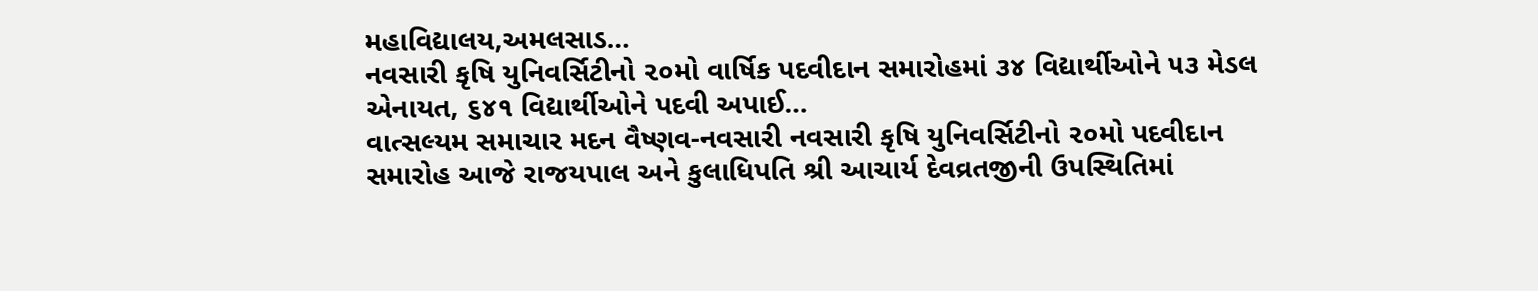મહાવિદ્યાલય,અમલસાડ…
નવસારી કૃષિ યુનિવર્સિટીનો ૨૦મો વાર્ષિક પદવીદાન સમારોહમાં ૩૪ વિદ્યાર્થીઓને ૫૩ મેડલ એનાયત, ૬૪૧ વિદ્યાર્થીઓને પદવી અપાઈ…
વાત્સલ્યમ સમાચાર મદન વૈષ્ણવ-નવસારી નવસારી કૃષિ યુનિવર્સિટીનો ૨૦મો પદવીદાન સમારોહ આજે રાજયપાલ અને કુલાધિપતિ શ્રી આચાર્ય દેવવ્રતજીની ઉપસ્થિતિમાં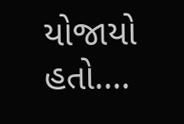યોજાયો હતો.…